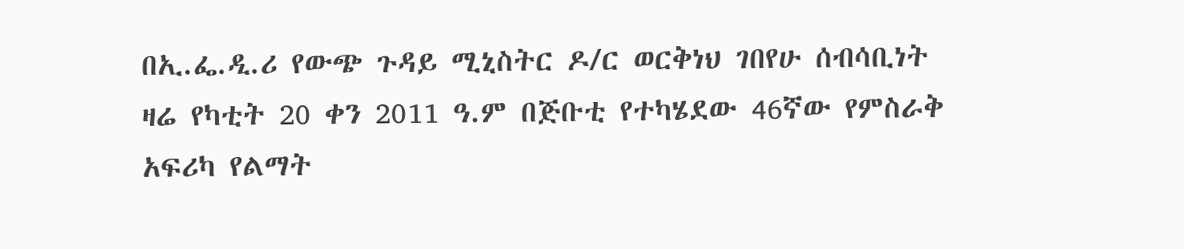በኢ.ፌ.ዲ.ሪ የውጭ ጉዳይ ሚኒስትር ዶ/ር ወርቅነህ ገበየሁ ሰብሳቢነት ዛሬ የካቲት 20 ቀን 2011 ዓ.ም በጅቡቲ የተካሄደው 46ኛው የምስራቅ አፍሪካ የልማት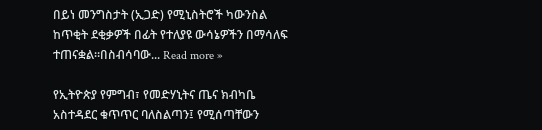በይነ መንግስታት (ኢጋድ) የሚኒስትሮች ካውንስል ከጥቂት ደቂቃዎች በፊት የተለያዩ ውሳኔዎችን በማሳለፍ ተጠናቋል።በስብሳባው... Read more »

የኢትዮጵያ የምግብ፣ የመድሃኒትና ጤና ክብካቤ አስተዳደር ቁጥጥር ባለስልጣን፤ የሚሰጣቸውን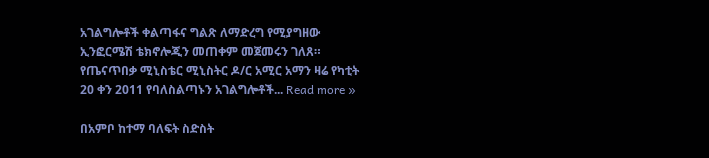አገልግሎቶች ቀልጣፋና ግልጽ ለማድረግ የሚያግዘው ኢንፎርሜሽ ቴክኖሎጂን መጠቀም መጀመሩን ገለጸ። የጤናጥበቃ ሚኒስቴር ሚኒስትር ዶ/ር አሚር አማን ዛሬ የካቲት 20 ቀን 2011 የባለስልጣኑን አገልግሎቶች... Read more »

በአምቦ ከተማ ባለፍት ስድስት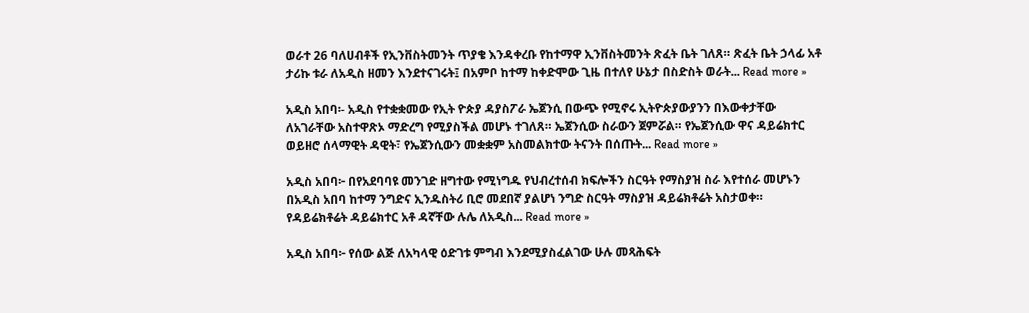ወራተ 26 ባለሀብቶች የኢንቨስትመንት ጥያቄ እንዳቀረቡ የከተማዋ ኢንቨስትመንት ጽፈት ቤት ገለጸ። ጽፈት ቤት ኃላፊ አቶ ታሪኩ ቱራ ለአዲስ ዘመን እንደተናገሩት፤ በአምቦ ከተማ ከቀድሞው ጊዜ በተለየ ሁኔታ በስድስት ወራት... Read more »

አዲስ አበባ፡- አዲስ የተቋቋመው የኢት ዮጵያ ዳያስፖራ ኤጀንሲ በውጭ የሚኖሩ ኢትዮጵያውያንን በእውቀታቸው ለአገራቸው አስተዋጽኦ ማድረግ የሚያስችል መሆኑ ተገለጸ። ኤጀንሲው ስራውን ጀምሯል። የኤጀንሲው ዋና ዳይሬክተር ወይዘሮ ሰላማዊት ዳዊት፣ የኤጀንሲውን መቋቋም አስመልክተው ትናንት በሰጡት... Read more »

አዲስ አበባ፦ በየአደባባዩ መንገድ ዘግተው የሚነግዱ የህብረተሰብ ክፍሎችን ስርዓት የማስያዝ ስራ እየተሰራ መሆኑን በአዲስ አበባ ከተማ ንግድና ኢንዱስትሪ ቢሮ መደበኛ ያልሆነ ንግድ ስርዓት ማስያዝ ዳይሬክቶሬት አስታወቀ። የዳይሬክቶሬት ዳይሬክተር አቶ ዳኛቸው ሉሌ ለአዲስ... Read more »

አዲስ አበባ፦ የሰው ልጅ ለአካላዊ ዕድገቱ ምግብ እንደሚያስፈልገው ሁሉ መጻሕፍት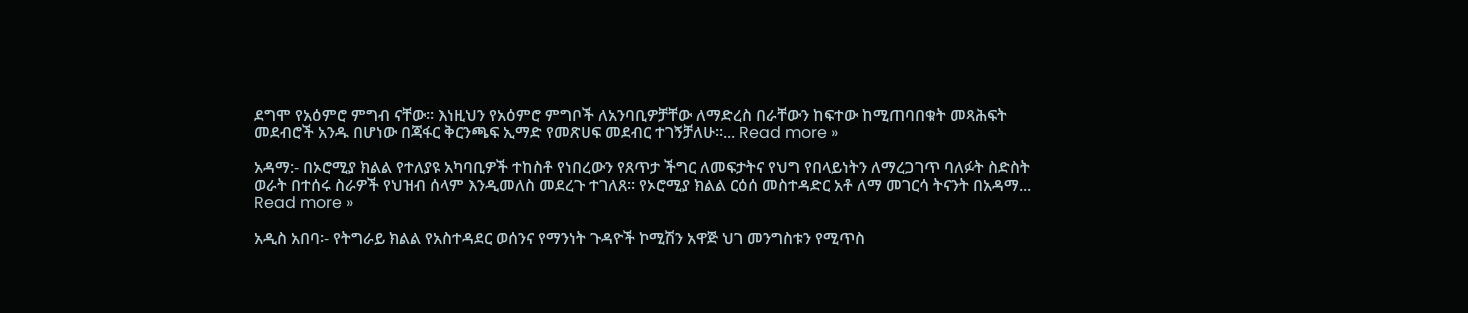ደግሞ የአዕምሮ ምግብ ናቸው። እነዚህን የአዕምሮ ምግቦች ለአንባቢዎቻቸው ለማድረስ በራቸውን ከፍተው ከሚጠባበቁት መጻሕፍት መደብሮች አንዱ በሆነው በጃፋር ቅርንጫፍ ኢማድ የመጽሀፍ መደብር ተገኝቻለሁ።... Read more »

አዳማ:- በኦሮሚያ ክልል የተለያዩ አካባቢዎች ተከስቶ የነበረውን የጸጥታ ችግር ለመፍታትና የህግ የበላይነትን ለማረጋገጥ ባለፉት ስድስት ወራት በተሰሩ ስራዎች የህዝብ ሰላም እንዲመለስ መደረጉ ተገለጸ፡፡ የኦሮሚያ ክልል ርዕሰ መስተዳድር አቶ ለማ መገርሳ ትናንት በአዳማ... Read more »

አዲስ አበባ፡- የትግራይ ክልል የአስተዳደር ወሰንና የማንነት ጉዳዮች ኮሚሽን አዋጅ ህገ መንግስቱን የሚጥስ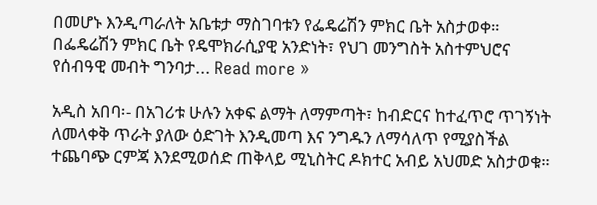በመሆኑ እንዲጣራለት አቤቱታ ማስገባቱን የፌዴሬሽን ምክር ቤት አስታወቀ። በፌዴሬሽን ምክር ቤት የዴሞክራሲያዊ አንድነት፣ የህገ መንግስት አስተምህሮና የሰብዓዊ መብት ግንባታ... Read more »

አዲስ አበባ፡- በአገሪቱ ሁሉን አቀፍ ልማት ለማምጣት፣ ከብድርና ከተፈጥሮ ጥገኝነት ለመላቀቅ ጥራት ያለው ዕድገት እንዲመጣ እና ንግዱን ለማሳለጥ የሚያስችል ተጨባጭ ርምጃ እንደሚወሰድ ጠቅላይ ሚኒስትር ዶክተር አብይ አህመድ አስታወቁ።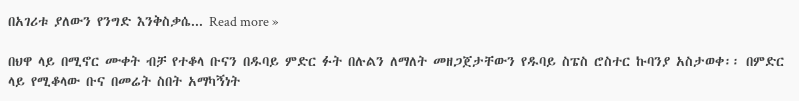በአገሪቱ ያለውን የንግድ እንቅስቃሴ... Read more »

በህዋ ላይ በሚኖር ሙቀት ብቻ የተቆላ ቡናን በዱባይ ምድር ፉት በሉልን ለማለት መዘጋጀታቸውን የዱባይ ስፔስ ሮስተር ኩባንያ አስታወቀ፡፡ በምድር ላይ የሚቆላው ቡና በመሬት ስበት አማካኝነት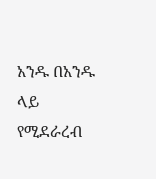አንዱ በአንዱ ላይ የሚደራረብ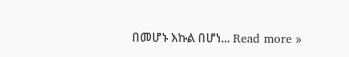በመሆኑ እኩል በሆነ... Read more »